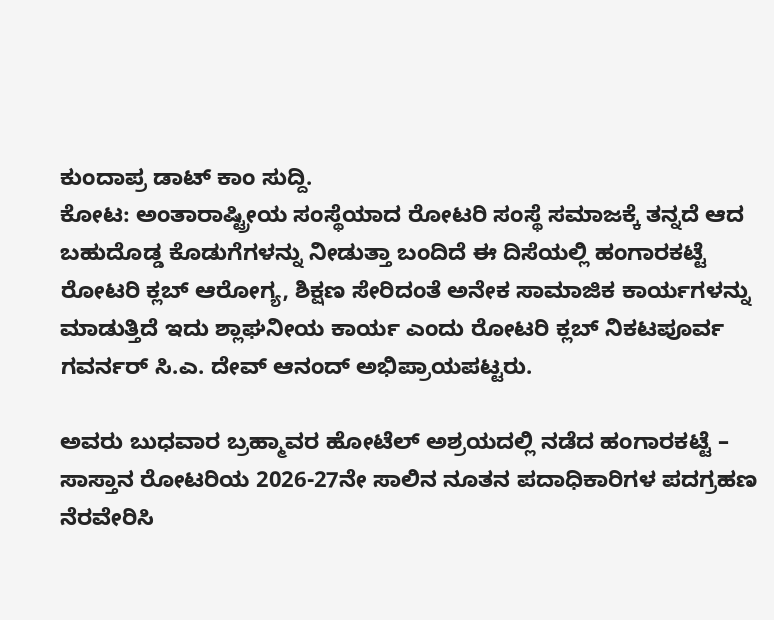ಕುಂದಾಪ್ರ ಡಾಟ್ ಕಾಂ ಸುದ್ದಿ.
ಕೋಟ: ಅಂತಾರಾಷ್ಟ್ರೀಯ ಸಂಸ್ಥೆಯಾದ ರೋಟರಿ ಸಂಸ್ಥೆ ಸಮಾಜಕ್ಕೆ ತನ್ನದೆ ಆದ ಬಹುದೊಡ್ಡ ಕೊಡುಗೆಗಳನ್ನು ನೀಡುತ್ತಾ ಬಂದಿದೆ ಈ ದಿಸೆಯಲ್ಲಿ ಹಂಗಾರಕಟ್ಟೆ ರೋಟರಿ ಕ್ಲಬ್ ಆರೋಗ್ಯ, ಶಿಕ್ಷಣ ಸೇರಿದಂತೆ ಅನೇಕ ಸಾಮಾಜಿಕ ಕಾರ್ಯಗಳನ್ನು ಮಾಡುತ್ತಿದೆ ಇದು ಶ್ಲಾಘನೀಯ ಕಾರ್ಯ ಎಂದು ರೋಟರಿ ಕ್ಲಬ್ ನಿಕಟಪೂರ್ವ ಗವರ್ನರ್ ಸಿ.ಎ. ದೇವ್ ಆನಂದ್ ಅಭಿಪ್ರಾಯಪಟ್ಟರು.

ಅವರು ಬುಧವಾರ ಬ್ರಹ್ಮಾವರ ಹೋಟೆಲ್ ಅಶ್ರಯದಲ್ಲಿ ನಡೆದ ಹಂಗಾರಕಟ್ಟೆ – ಸಾಸ್ತಾನ ರೋಟರಿಯ 2026-27ನೇ ಸಾಲಿನ ನೂತನ ಪದಾಧಿಕಾರಿಗಳ ಪದಗ್ರಹಣ ನೆರವೇರಿಸಿ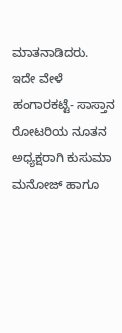ಮಾತನಾಡಿದರು.
ಇದೇ ವೇಳೆ ಹಂಗಾರಕಟ್ಟೆ- ಸಾಸ್ತಾನ ರೋಟರಿಯ ನೂತನ ಅಧ್ಯಕ್ಷರಾಗಿ ಕುಸುಮಾ ಮನೋಜ್ ಹಾಗೂ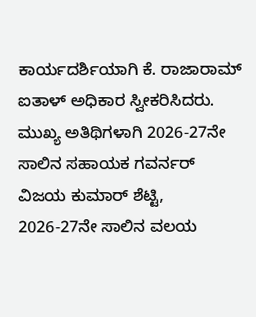ಕಾರ್ಯದರ್ಶಿಯಾಗಿ ಕೆ. ರಾಜಾರಾಮ್ ಐತಾಳ್ ಅಧಿಕಾರ ಸ್ವೀಕರಿಸಿದರು.
ಮುಖ್ಯ ಅತಿಥಿಗಳಾಗಿ 2026-27ನೇ ಸಾಲಿನ ಸಹಾಯಕ ಗವರ್ನರ್ ವಿಜಯ ಕುಮಾರ್ ಶೆಟ್ಟಿ, 2026-27ನೇ ಸಾಲಿನ ವಲಯ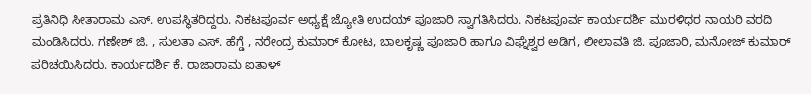ಪ್ರತಿನಿಧಿ ಸೀತಾರಾಮ ಎಸ್. ಉಪಸ್ಥಿತರಿದ್ದರು. ನಿಕಟಪೂರ್ವ ಅಧ್ಯಕ್ಷೆ ಜ್ಯೋತಿ ಉದಯ್ ಪೂಜಾರಿ ಸ್ವಾಗತಿಸಿದರು. ನಿಕಟಪೂರ್ವ ಕಾರ್ಯದರ್ಶಿ ಮುರಳಿಧರ ನಾಯರಿ ವರದಿ ಮಂಡಿಸಿದರು. ಗಣೇಶ್ ಜಿ. , ಸುಲತಾ ಎಸ್. ಹೆಗ್ಡೆ , ನರೇಂದ್ರ ಕುಮಾರ್ ಕೋಟ, ಬಾಲಕೃಷ್ಣ ಪೂಜಾರಿ ಹಾಗೂ ವಿಘ್ನೆಶ್ವರ ಅಡಿಗ, ಲೀಲಾವತಿ ಜಿ. ಪೂಜಾರಿ, ಮನೋಜ್ ಕುಮಾರ್ ಪರಿಚಯಿಸಿದರು. ಕಾರ್ಯದರ್ಶಿ ಕೆ. ರಾಜಾರಾಮ ಐತಾಳ್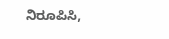ನಿರೂಪಿಸಿ,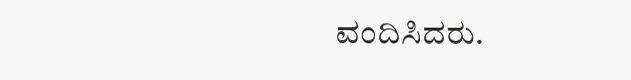ವಂದಿಸಿದರು.